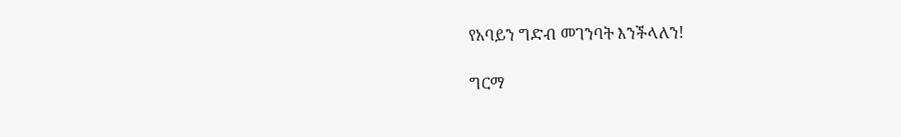የአባይን ግድብ መገንባት እንችላለን!

ግርማ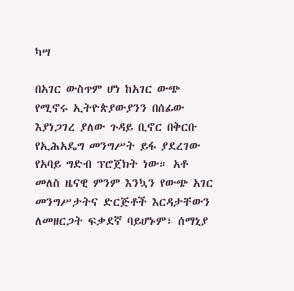ካሣ

በአገር ውስጥም ሆነ ከአገር ውጭ የሚኖሩ ኢትዮጵያውያንን በሰፊው እያነጋገረ ያለው ጉዳይ ቢኖር በቅርቡ የኢሕአዴግ መንግሥት ይፋ ያደረገው የአባይ ግድብ ፕሮጀክት ነው። አቶ መለስ ዜናዊ ምንም እንኳን የውጭ አገር መንግሥታትና ድርጅቶች እርዳታቸውን ለመዘርጋት ፍቃደኛ ባይሆኑም፣ ሰማኒያ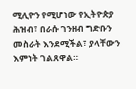ሚሊዮን የሚሆነው የኢትዮጵያ ሕዝብ፣ በራሱ ገንዘብ ግድቡን መስራት እንደሚችል፣ ያላቸውን እምነት ገልጸዋል።